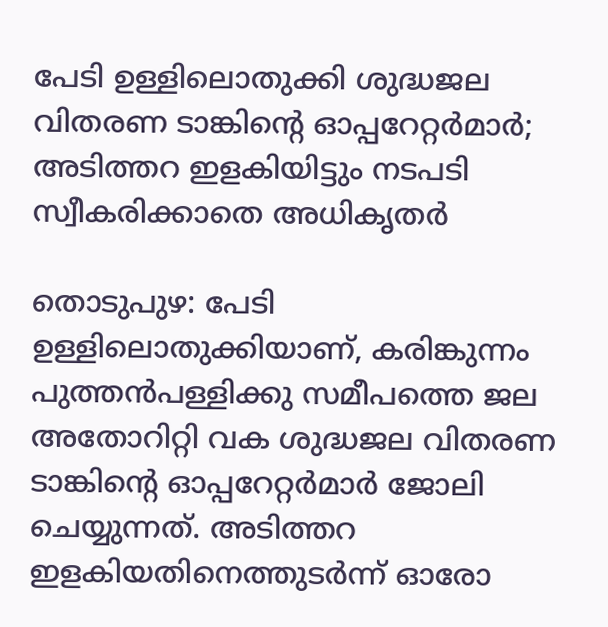പേടി ഉള്ളിലൊതുക്കി ശുദ്ധജല വിതരണ ടാങ്കിന്റെ ഓപ്പറേറ്റർമാർ; അടിത്തറ ഇളകിയിട്ടും നടപടി സ്വീകരിക്കാതെ അധികൃതർ

തൊടുപുഴ: പേടി ഉള്ളിലൊതുക്കിയാണ്, കരിങ്കുന്നം പുത്തൻപള്ളിക്കു സമീപത്തെ ജല അതോറിറ്റി വക ശുദ്ധജല വിതരണ ടാങ്കിന്റെ ഓപ്പറേറ്റർമാർ ജോലി ചെയ്യുന്നത്. അടിത്തറ ഇളകിയതിനെത്തുടർന്ന് ഓരോ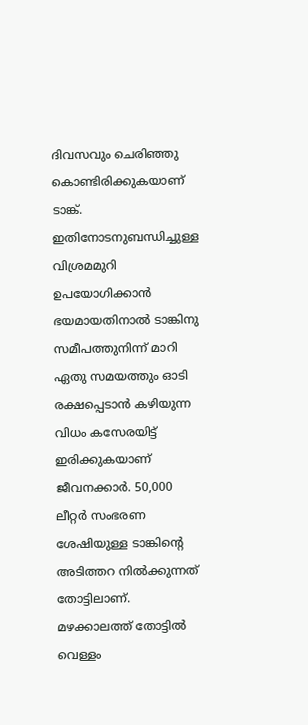ദിവസവും ചെരിഞ്ഞു കൊണ്ടിരിക്കുകയാണ് ടാങ്ക്. ഇതിനോടനുബന്ധിച്ചുള്ള വിശ്രമമുറി ഉപയോഗിക്കാൻ ഭയമായതിനാൽ ടാങ്കിനു സമീപത്തുനിന്ന് മാറി ഏതു സമയത്തും ഓടി രക്ഷപ്പെടാൻ കഴിയുന്ന വിധം കസേരയിട്ട് ഇരിക്കുകയാണ് ജീവനക്കാർ. 50,000 ലീറ്റർ സംഭരണ ശേഷിയുള്ള ടാങ്കിന്റെ അടിത്തറ നിൽക്കുന്നത് തോട്ടിലാണ്. മഴക്കാലത്ത് തോട്ടിൽ വെള്ളം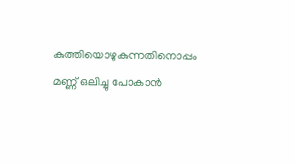കുത്തിയൊഴുകുന്നതിനൊപ്പം മണ്ണ് ഒലിച്ചു പോകാൻ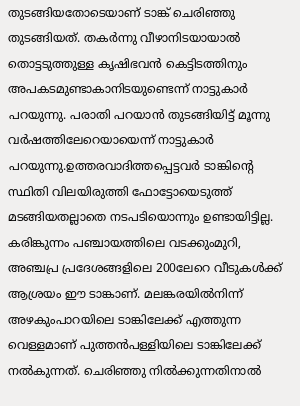തുടങ്ങിയതോടെയാണ് ടാങ്ക് ചെരിഞ്ഞു തുടങ്ങിയത്. തകർന്നു വീഴാനിടയായാൽ തൊട്ടടുത്തുള്ള കൃഷിഭവൻ കെട്ടിടത്തിനും അപകടമുണ്ടാകാനിടയുണ്ടെന്ന് നാട്ടുകാർ പറയുന്നു. പരാതി പറയാൻ തുടങ്ങിയിട്ട് മൂന്നു വർഷത്തിലേറെയായെന്ന് നാട്ടുകാർ പറയുന്നു.ഉത്തരവാദിത്തപ്പെട്ടവർ ടാങ്കിന്റെ സ്ഥിതി വിലയിരുത്തി ഫോട്ടോയെടുത്ത് മടങ്ങിയതല്ലാതെ നടപടിയൊന്നും ഉണ്ടായിട്ടില്ല. കരിങ്കുന്നം പഞ്ചായത്തിലെ വടക്കുംമുറി, അഞ്ചപ്ര പ്രദേശങ്ങളിലെ 200ലേറെ വീടുകൾക്ക് ആശ്രയം ഈ ടാങ്കാണ്. മലങ്കരയിൽനിന്ന് അഴകുംപാറയിലെ ടാങ്കിലേക്ക് എത്തുന്ന വെള്ളമാണ് പുത്തൻപള്ളിയിലെ ടാങ്കിലേക്ക് നൽകുന്നത്. ചെരിഞ്ഞു നിൽക്കുന്നതിനാൽ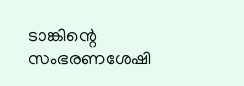ടാങ്കിന്റെ സംഭരണശേഷി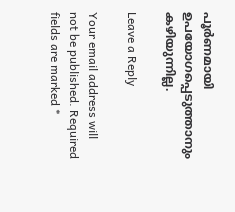പൂർണമായി ഉപയോഗപ്പെടുത്താനും കഴിയുന്നില്ല.

Leave a Reply

Your email address will not be published. Required fields are marked *